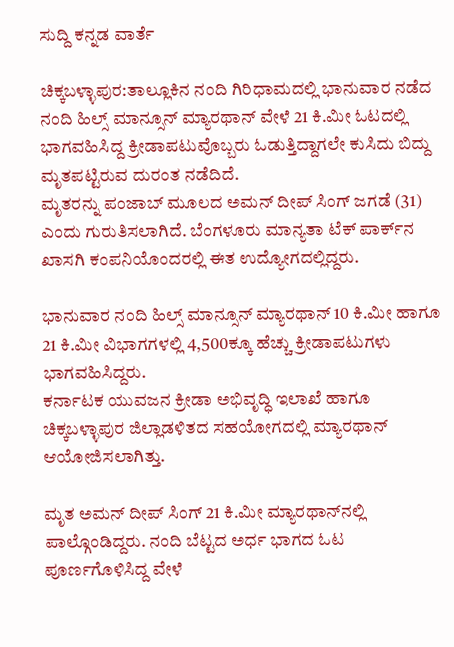ಸುದ್ದಿ ಕನ್ನಡ ವಾರ್ತೆ

ಚಿಕ್ಕಬಳ್ಳಾಪುರ:ತಾಲ್ಲೂಕಿನ ನಂದಿ ಗಿರಿಧಾಮದಲ್ಲಿ ಭಾನುವಾರ ನಡೆದ ನಂದಿ ಹಿಲ್ಸ್‌ ಮಾನ್ಸೂನ್ ಮ್ಯಾರಥಾನ್ ವೇಳೆ 21 ಕಿ.ಮೀ ಓಟದಲ್ಲಿ ಭಾಗವಹಿಸಿದ್ದ ಕ್ರೀಡಾಪಟುವೊಬ್ಬರು ಓಡುತ್ತಿದ್ದಾಗಲೇ ಕುಸಿದು ಬಿದ್ದು ಮೃತಪಟ್ಟಿರುವ ದುರಂತ ನಡೆದಿದೆ.
ಮೃತರನ್ನು ಪಂಜಾಬ್ ಮೂಲದ ಅಮನ್ ದೀಪ್ ಸಿಂಗ್ ಜಗಡೆ (31) ಎಂದು ಗುರುತಿಸಲಾಗಿದೆ. ಬೆಂಗಳೂರು ಮಾನ್ಯತಾ ಟೆಕ್ ಪಾರ್ಕ್‌ನ ಖಾಸಗಿ ಕಂಪನಿಯೊಂದರಲ್ಲಿ ಈತ ಉದ್ಯೋಗದಲ್ಲಿದ್ದರು.

ಭಾನುವಾರ ನಂದಿ ಹಿಲ್ಸ್ ಮಾನ್ಸೂನ್ ಮ್ಯಾರಥಾನ್‌ 10 ಕಿ.ಮೀ ಹಾಗೂ 21 ಕಿ.ಮೀ ವಿಭಾಗಗಳಲ್ಲಿ 4,500ಕ್ಕೂ ಹೆಚ್ಚು ಕ್ರೀಡಾಪಟುಗಳು ಭಾಗವಹಿಸಿದ್ದರು.
ಕರ್ನಾಟಕ ಯುವಜನ ಕ್ರೀಡಾ ಅಭಿವೃದ್ಧಿ ಇಲಾಖೆ ಹಾಗೂ ಚಿಕ್ಕಬಳ್ಳಾಪುರ ಜಿಲ್ಲಾಡಳಿತದ ಸಹಯೋಗದಲ್ಲಿ ಮ್ಯಾರಥಾನ್ ಆಯೋಜಿಸಲಾಗಿತ್ತು.

ಮೃತ ಅಮನ್ ದೀಪ್ ಸಿಂಗ್ 21 ಕಿ.ಮೀ ಮ್ಯಾರಥಾನ್‌ನಲ್ಲಿ ಪಾಲ್ಗೊಂಡಿದ್ದರು. ನಂದಿ ಬೆಟ್ಟದ ಅರ್ಧ ಭಾಗದ ಓಟ ಪೂರ್ಣಗೊಳಿಸಿದ್ದ ವೇಳೆ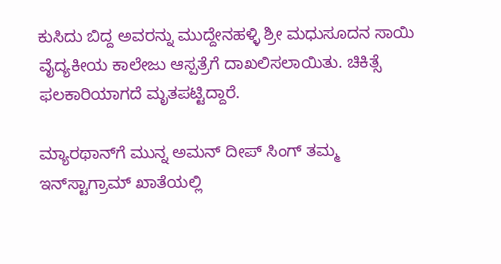ಕುಸಿದು ಬಿದ್ದ ಅವರನ್ನು ಮುದ್ದೇನಹಳ್ಳಿ ಶ್ರೀ ಮಧುಸೂದನ ಸಾಯಿ ವೈದ್ಯಕೀಯ ಕಾಲೇಜು ಆಸ್ಪತ್ರೆಗೆ ದಾಖಲಿಸಲಾಯಿತು. ಚಿಕಿತ್ಸೆ ಫಲಕಾರಿಯಾಗದೆ ಮೃತಪಟ್ಟಿದ್ದಾರೆ.

ಮ್ಯಾರಥಾನ್‌ಗೆ ಮುನ್ನ ಅಮನ್ ದೀಪ್ ಸಿಂಗ್ ತಮ್ಮ ಇನ್‌ಸ್ಟಾಗ್ರಾಮ್ ಖಾತೆಯಲ್ಲಿ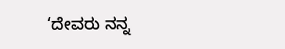‘ದೇವರು ನನ್ನ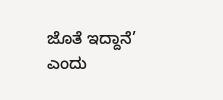ಜೊತೆ ಇದ್ದಾನೆ’ ಎಂದು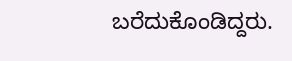ಬರೆದುಕೊಂಡಿದ್ದರು.